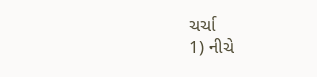ચર્ચા
1) નીચે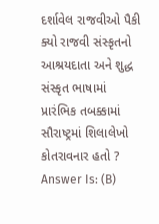દર્શાવેલ રાજવીઓ પૈકી ક્યો રાજવી સંસ્કૃતનો આશ્રયદાતા અને શુદ્ધ સંસ્કૃત ભાષામાં પ્રારંભિક તબક્કામાં સૌરાષ્ટ્રમાં શિલાલેખો કોતરાવનાર હતો ?
Answer Is: (B)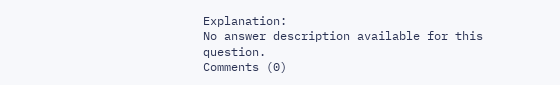Explanation:
No answer description available for this question.
Comments (0)